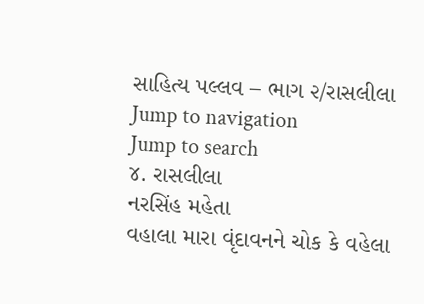સાહિત્ય પલ્લવ – ભાગ ૨/રાસલીલા
Jump to navigation
Jump to search
૪. રાસલીલા
નરસિંહ મહેતા
વહાલા મારા વૃંદાવનને ચોક કે વહેલા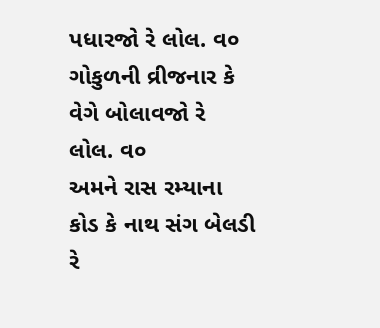પધારજો રે લોલ. વ૦
ગોકુળની વ્રીજનાર કે વેગે બોલાવજો રે લોલ. વ૦
અમને રાસ રમ્યાના કોડ કે નાથ સંગ બેલડી રે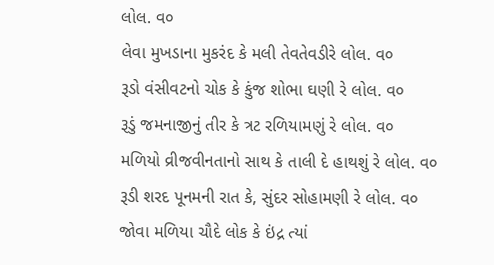લોલ. વ૦
લેવા મુખડાના મુકરંદ કે મલી તેવતેવડીરે લોલ. વ૦
રૂડો વંસીવટનો ચોક કે કુંજ શોભા ઘણી રે લોલ. વ૦
રૂડું જમનાજીનું તીર કે ત્રટ રળિયામણું રે લોલ. વ૦
મળિયો વ્રીજવીનતાનો સાથ કે તાલી દે હાથશું રે લોલ. વ૦
રૂડી શરદ પૂનમની રાત કે, સુંદર સોહામણી રે લોલ. વ૦
જોવા મળિયા ચૌદે લોક કે ઇંદ્ર ત્યાં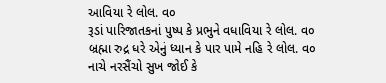આવિયા રે લોલ. વ૦
રૂડાં પારિજાતકનાં પુષ્પ કે પ્રભુને વધાવિયા રે લોલ. વ૦
બ્રહ્મા રુદ્ર ધરે એનું ધ્યાન કે પાર પામે નહિ રે લોલ. વ૦
નાચે નરસૈંચો સુખ જોઈ કે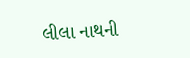લીલા નાથની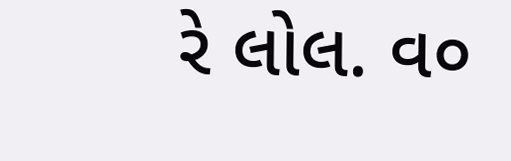રે લોલ. વ૦